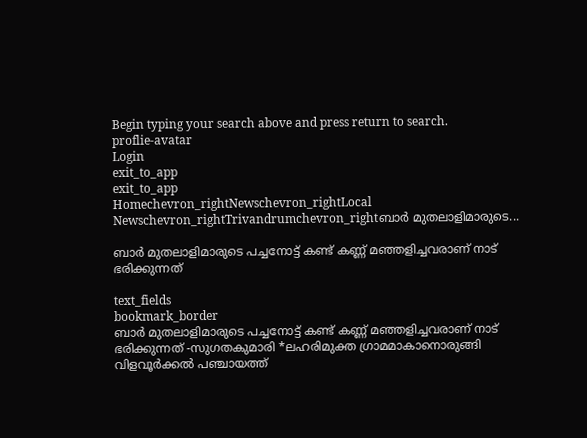Begin typing your search above and press return to search.
proflie-avatar
Login
exit_to_app
exit_to_app
Homechevron_rightNewschevron_rightLocal Newschevron_rightTrivandrumchevron_rightബാർ മുതലാളിമാരുടെ...

ബാർ മുതലാളിമാരുടെ പച്ചനോട്ട് കണ്ട് കണ്ണ് മഞ്ഞളിച്ചവരാണ് നാട് ഭരിക്കുന്നത്

text_fields
bookmark_border
ബാർ മുതലാളിമാരുടെ പച്ചനോട്ട് കണ്ട് കണ്ണ് മഞ്ഞളിച്ചവരാണ് നാട് ഭരിക്കുന്നത് -സുഗതകുമാരി *ലഹരിമുക്ത ഗ്രാമമാകാനൊരുങ്ങി വിളവൂർക്കൽ പഞ്ചായത്ത്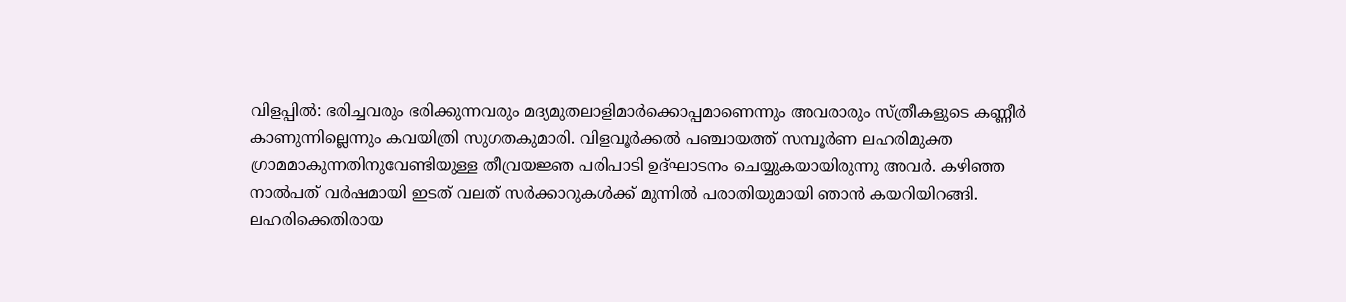വിളപ്പിൽ: ഭരിച്ചവരും ഭരിക്കുന്നവരും മദ്യമുതലാളിമാർക്കൊപ്പമാണെന്നും അവരാരും സ്ത്രീകളുടെ കണ്ണീർ കാണുന്നില്ലെന്നും കവയിത്രി സുഗതകുമാരി. വിളവൂർക്കൽ പഞ്ചായത്ത് സമ്പൂർണ ലഹരിമുക്ത ഗ്രാമമാകുന്നതിനുവേണ്ടിയുള്ള തീവ്രയജ്ഞ പരിപാടി ഉദ്ഘാടനം ചെയ്യുകയായിരുന്നു അവർ. കഴിഞ്ഞ നാൽപത് വർഷമായി ഇടത് വലത് സർക്കാറുകൾക്ക് മുന്നിൽ പരാതിയുമായി ഞാൻ കയറിയിറങ്ങി. ലഹരിക്കെതിരായ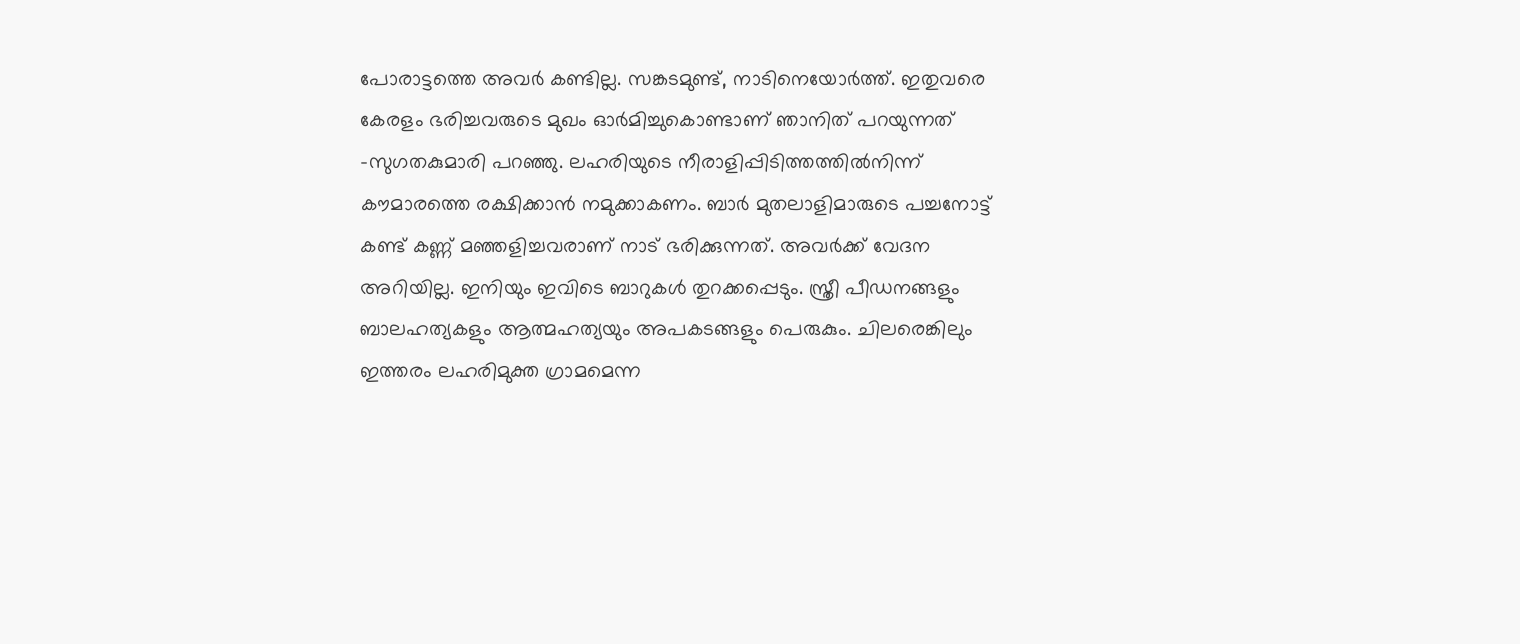പോരാട്ടത്തെ അവർ കണ്ടില്ല. സങ്കടമുണ്ട്, നാടിനെയോർത്ത്. ഇതുവരെ കേരളം ഭരിച്ചവരുടെ മുഖം ഓർമിച്ചുകൊണ്ടാണ് ഞാനിത് പറയുന്നത് -സുഗതകുമാരി പറഞ്ഞു. ലഹരിയുടെ നീരാളിപ്പിടിത്തത്തിൽനിന്ന് കൗമാരത്തെ രക്ഷിക്കാൻ നമുക്കാകണം. ബാർ മുതലാളിമാരുടെ പച്ചനോട്ട് കണ്ട് കണ്ണ് മഞ്ഞളിച്ചവരാണ് നാട് ഭരിക്കുന്നത്. അവർക്ക് വേദന അറിയില്ല. ഇനിയും ഇവിടെ ബാറുകൾ തുറക്കപ്പെടും. സ്ത്രീ പീഡനങ്ങളും ബാലഹത്യകളും ആത്മഹത്യയും അപകടങ്ങളും പെരുകും. ചിലരെങ്കിലും ഇത്തരം ലഹരിമുക്ത ഗ്രാമമെന്ന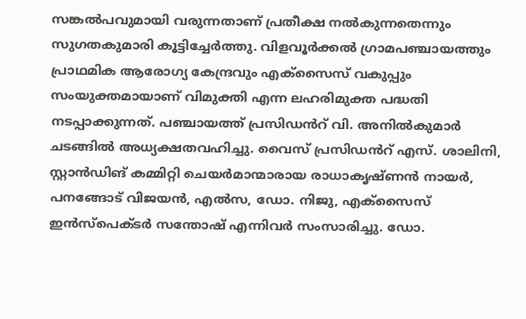സങ്കൽപവുമായി വരുന്നതാണ് പ്രതീക്ഷ നൽകുന്നതെന്നും സുഗതകുമാരി കൂട്ടിച്ചേർത്തു. വിളവൂർക്കൽ ഗ്രാമപഞ്ചായത്തും പ്രാഥമിക ആരോഗ്യ കേന്ദ്രവും എക്സൈസ് വകുപ്പും സംയുക്തമായാണ് വിമുക്തി എന്ന ലഹരിമുക്ത പദ്ധതി നടപ്പാക്കുന്നത്. പഞ്ചായത്ത് പ്രസിഡൻറ് വി. അനിൽകുമാർ ചടങ്ങിൽ അധ്യക്ഷതവഹിച്ചു. വൈസ് പ്രസിഡൻറ് എസ്. ശാലിനി, സ്റ്റാൻഡിങ് കമ്മിറ്റി ചെയർമാന്മാരായ രാധാകൃഷ്ണൻ നായർ, പനങ്ങോട് വിജയൻ, എൽസ, ഡോ. നിജു, എക്സൈസ് ഇൻസ്പെക്ടർ സന്തോഷ് എന്നിവർ സംസാരിച്ചു. ഡോ.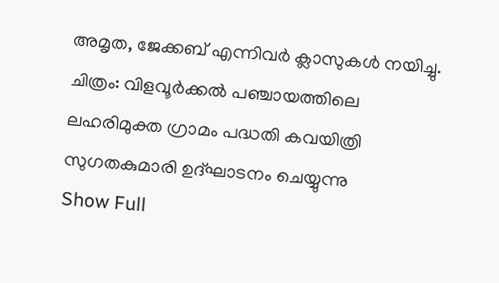അമൃത, ജേക്കബ് എന്നിവർ ക്ലാസുകൾ നയിച്ചു. ചിത്രം: വിളവൂർക്കൽ പഞ്ചായത്തിലെ ലഹരിമുക്ത ഗ്രാമം പദ്ധതി കവയിത്രി സുഗതകുമാരി ഉദ്ഘാടനം ചെയ്യുന്നു
Show Full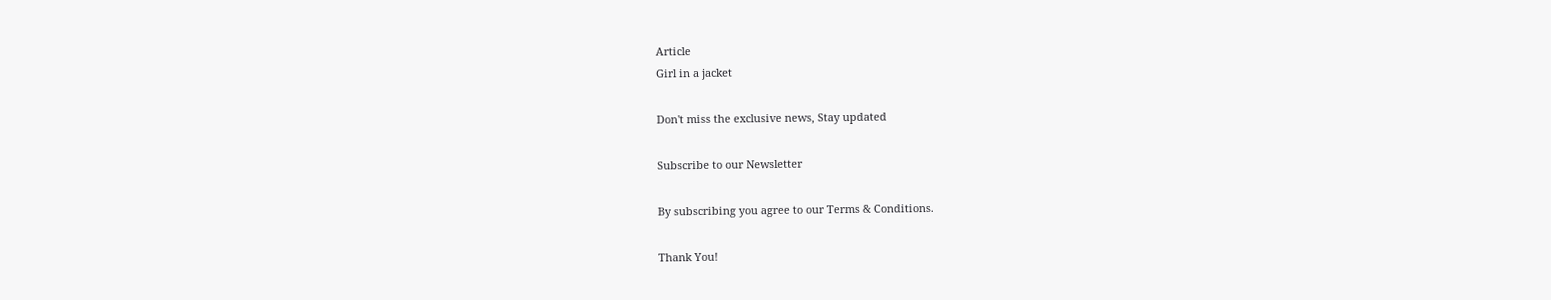Article
Girl in a jacket

Don't miss the exclusive news, Stay updated

Subscribe to our Newsletter

By subscribing you agree to our Terms & Conditions.

Thank You!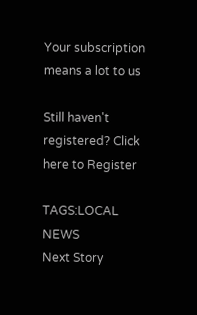Your subscription means a lot to us

Still haven't registered? Click here to Register

TAGS:LOCAL NEWS
Next Story